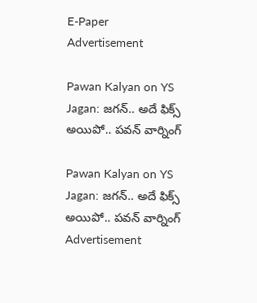E-Paper
Advertisement

Pawan Kalyan on YS Jagan: జగన్.. అదే ఫిక్స్ అయిపో.. పవన్ వార్నింగ్

Pawan Kalyan on YS Jagan: జగన్.. అదే ఫిక్స్ అయిపో.. పవన్ వార్నింగ్
Advertisement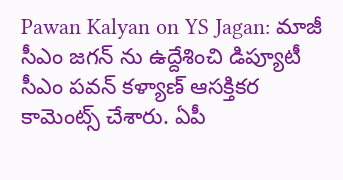Pawan Kalyan on YS Jagan: మాజీ సీఎం జగన్ ను ఉద్దేశించి డిప్యూటీ సీఎం పవన్ కళ్యాణ్ ఆసక్తికర కామెంట్స్ చేశారు. ఏపీ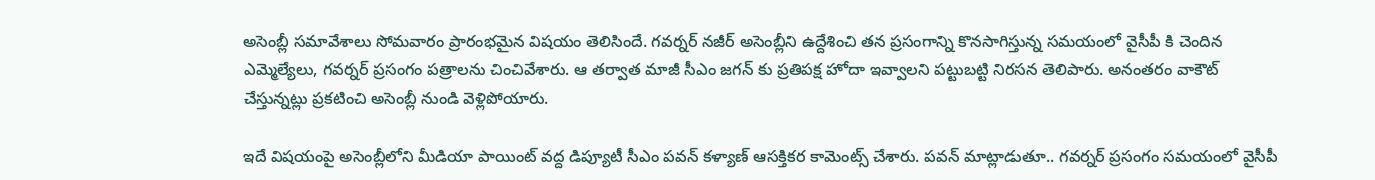అసెంబ్లీ సమావేశాలు సోమవారం ప్రారంభమైన విషయం తెలిసిందే. గవర్నర్ నజీర్ అసెంబ్లీని ఉద్దేశించి తన ప్రసంగాన్ని కొనసాగిస్తున్న సమయంలో వైసీపీ కి చెందిన ఎమ్మెల్యేలు, గవర్నర్ ప్రసంగం పత్రాలను చించివేశారు. ఆ తర్వాత మాజీ సీఎం జగన్ కు ప్రతిపక్ష హోదా ఇవ్వాలని పట్టుబట్టి నిరసన తెలిపారు. అనంతరం వాకౌట్ చేస్తున్నట్లు ప్రకటించి అసెంబ్లీ నుండి వెళ్లిపోయారు.

ఇదే విషయంపై అసెంబ్లీలోని మీడియా పాయింట్ వద్ద డిప్యూటీ సీఎం పవన్ కళ్యాణ్ ఆసక్తికర కామెంట్స్ చేశారు. పవన్ మాట్లాడుతూ.. గవర్నర్ ప్రసంగం సమయంలో వైసీపీ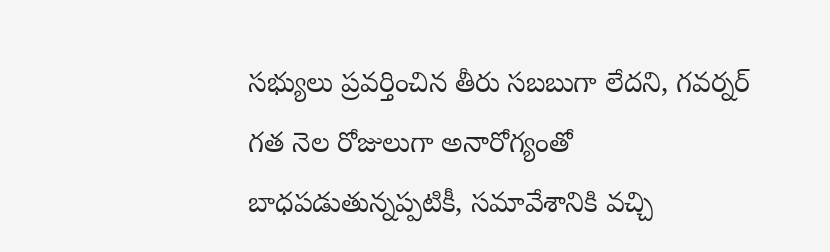సభ్యులు ప్రవర్తించిన తీరు సబబుగా లేదని, గవర్నర్ గత నెల రోజులుగా అనారోగ్యంతో బాధపడుతున్నప్పటికీ, సమావేశానికి వచ్చి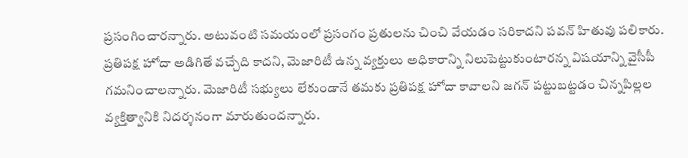ప్రసంగించారన్నారు. అటువంటి సమయంలో ప్రసంగం ప్రతులను చించి వేయడం సరికాదని పవన్ హితువు పలికారు. ప్రతిపక్ష హోదా అడిగితే వచ్చేది కాదని, మెజారిటీ ఉన్న వ్యక్తులు అధికారాన్ని నిలుపెట్టుకుంటారన్న విషయాన్ని వైసీపీ గమనించాలన్నారు. మెజారిటీ సభ్యులు లేకుండానే తమకు ప్రతిపక్ష హోదా కావాలని జగన్ పట్టుబట్టడం చిన్నపిల్లల వ్యక్తిత్వానికి నిదర్శనంగా మారుతుందన్నారు.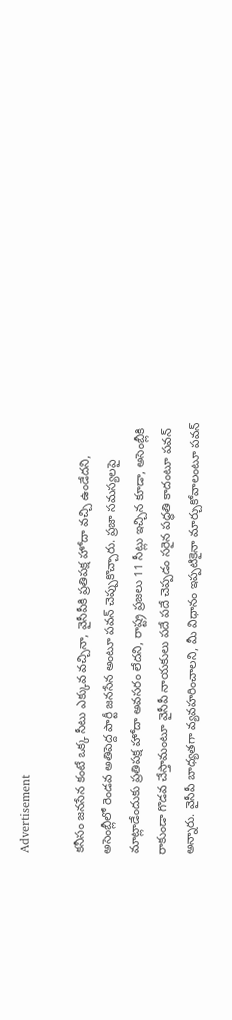Advertisement

కనీసం జనసేన కంటే ఒక్క సీటు ఎక్కువ వచ్చినా, వైసీపీకి ప్రతిపక్ష హోదా వచ్చి ఉండేదని, అసెంబ్లీలో రెండవ అతిపెద్ద పార్టీ జనసేన అంటూ పవన్ చెప్పుకొచ్చారు. ప్రజా సమస్యలపై మాట్లాడేందుకు ప్రతిపక్ష హోదా అవసరం లేదని, రాష్ట్ర ప్రజలు 11 సీట్లు ఇచ్చిన కూడా, అసెంబ్లీకి రాకుండా గొడవ చేస్తామంటూ వైసీపీ నాయకులు పదే పదే చెప్పడం సరైన పద్ధతి కాదంటూ పవన్ అన్నారు. వైసీపీ బాధ్యతగా వ్యవహరించాలని, మీ విధానం ఇప్పటికైనా మార్చుకోవాలంటూ పవన్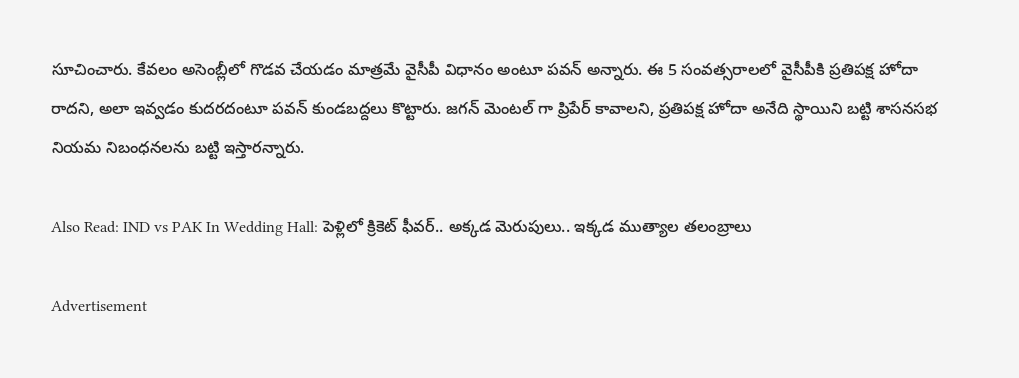సూచించారు. కేవలం అసెంబ్లీలో గొడవ చేయడం మాత్రమే వైసీపీ విధానం అంటూ పవన్ అన్నారు. ఈ 5 సంవత్సరాలలో వైసీపీకి ప్రతిపక్ష హోదా రాదని, అలా ఇవ్వడం కుదరదంటూ పవన్ కుండబద్దలు కొట్టారు. జగన్ మెంటల్ గా ప్రిపేర్ కావాలని, ప్రతిపక్ష హోదా అనేది స్థాయిని బట్టి శాసనసభ నియమ నిబంధనలను బట్టి ఇస్తారన్నారు.

Also Read: IND vs PAK In Wedding Hall: పెళ్లిలో క్రికెట్ ఫీవర్.. అక్కడ మెరుపులు.. ఇక్కడ ముత్యాల తలంబ్రాలు

Advertisement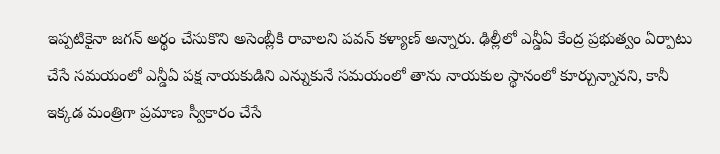ఇప్పటికైనా జగన్ అర్థం చేసుకొని అసెంబ్లీకి రావాలని పవన్ కళ్యాణ్ అన్నారు. ఢిల్లీలో ఎన్డీఏ కేంద్ర ప్రభుత్వం ఏర్పాటు చేసే సమయంలో ఎన్డీఏ పక్ష నాయకుడిని ఎన్నుకునే సమయంలో తాను నాయకుల స్థానంలో కూర్చున్నానని, కానీ ఇక్కడ మంత్రిగా ప్రమాణ స్వీకారం చేసే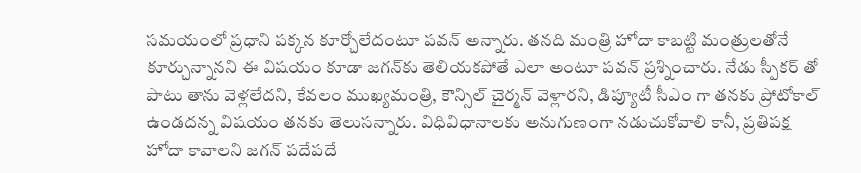సమయంలో ప్రధాని పక్కన కూర్చోలేదంటూ పవన్ అన్నారు. తనది మంత్రి హోదా కాబట్టి మంత్రులతోనే కూర్చున్నానని ఈ విషయం కూడా జగన్‌కు తెలియకపోతే ఎలా అంటూ పవన్ ప్రశ్నించారు. నేడు స్పీకర్ తో పాటు తాను వెళ్లలేదని, కేవలం ముఖ్యమంత్రి, కౌన్సిల్ చైర్మన్ వెళ్లారని, డిప్యూటీ సీఎం గా తనకు ప్రోటోకాల్ ఉండదన్న విషయం తనకు తెలుసన్నారు. విధివిధానాలకు అనుగుణంగా నడుచుకోవాలి కానీ, ప్రతిపక్ష హోదా కావాలని జగన్ పదేపదే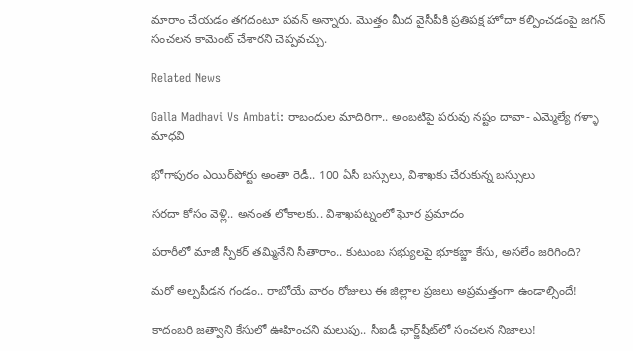మారాం చేయడం తగదంటూ పవన్ అన్నారు. మొత్తం మీద వైసీపీకి ప్రతిపక్ష హోదా కల్పించడంపై జగన్ సంచలన కామెంట్ చేశారని చెప్పవచ్చు.

Related News

Galla Madhavi Vs Ambati: రాబందుల మాదిరిగా.. అంబటిపై పరువు నష్టం దావా- ఎమ్మెల్యే గళ్ళా మాధవి

భోగాపురం ఎయిర్‌పోర్టు అంతా రెడీ.. 100 ఏసీ బస్సులు, విశాఖకు చేరుకున్న బస్సులు

సరదా కోసం వెళ్లి.. అనంత లోకాలకు.. విశాఖపట్నంలో ఘోర ప్రమాదం

పరారీలో మాజీ స్పీకర్ తమ్మినేని సీతారాం.. కుటుంబ సభ్యులపై భూకబ్జా కేసు, అసలేం జరిగింది?

మరో అల్పపీడన గండం.. రాబోయే వారం రోజులు ఈ జిల్లాల ప్రజలు అప్రమత్తంగా ఉండాల్సిందే!

కాదంబరి జత్వాని కేసులో ఊహించని మలుపు.. సీఐడీ ఛార్జ్‌షీట్‌లో సంచలన నిజాలు!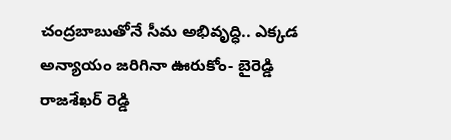చంద్రబాబుతోనే సీమ అభివృద్ధి.. ఎక్కడ అన్యాయం జరిగినా ఊరుకోం- బైరెడ్డి రాజశేఖర్ రెడ్డి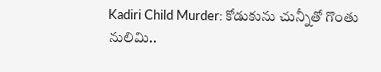Kadiri Child Murder: కోడుకును చున్నీతో గొంతు నులిమి..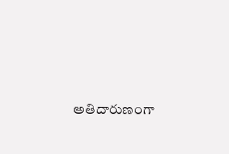అతిదారుణంగా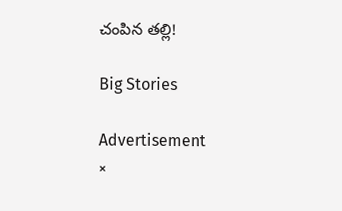చంపిన తల్లి!

Big Stories

Advertisement
×